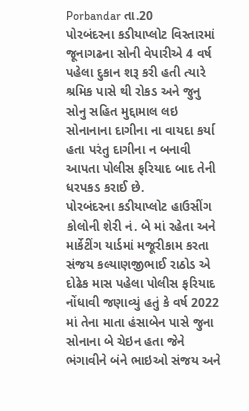Porbandar તા.20
પોરબંદરના કડીયાપ્લોટ વિસ્તારમાં જૂનાગઢના સોની વેપારીએ 4 વર્ષ પહેલા દુકાન શરૂ કરી હતી ત્યારે શ્રમિક પાસે થી રોકડ અને જુનુ સોનુ સહિત મુદ્દામાલ લઇ સોનાનાના દાગીના ના વાયદા કર્યા હતા પરંતુ દાગીના ન બનાવી આપતા પોલીસ ફરિયાદ બાદ તેની ધરપકડ કરાઈ છે.
પોરબંદરના કડીયાપ્લોટ હાઉસીંગ કોલોની શેરી નં. બે માં રહેતા અને માર્કેટીંગ યાર્ડમાં મજૂરીકામ કરતા સંજય કલ્યાણજીભાઈ રાઠોડ એ દોઢેક માસ પહેલા પોલીસ ફરિયાદ નોંધાવી જણાવ્યું હતું કે વર્ષ 2022 માં તેના માતા હંસાબેન પાસે જુના સોનાના બે ચેઇન હતા જેને ભંગાવીને બંને ભાઇઓ સંજય અને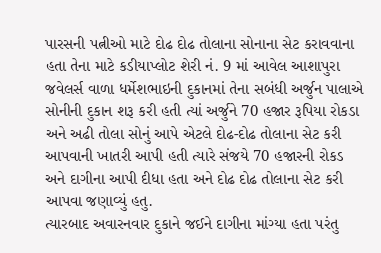પારસની પત્નીઓ માટે દોઢ દોઢ તોલાના સોનાના સેટ કરાવવાના હતા તેના માટે કડીયાપ્લોટ શેરી નં. 9 માં આવેલ આશાપુરા જવેલર્સ વાળા ધર્મેશભાઇની દુકાનમાં તેના સબંધી અર્જુન પાલાએ સોનીની દુકાન શરૂ કરી હતી ત્યાં અર્જુને 70 હજાર રૂપિયા રોકડા અને અઢી તોલા સોનું આપે એટલે દોઢ-દોઢ તોલાના સેટ કરી આપવાની ખાતરી આપી હતી ત્યારે સંજયે 70 હજારની રોકડ અને દાગીના આપી દીધા હતા અને દોઢ દોઢ તોલાના સેટ કરી આપવા જણાવ્યું હતુ.
ત્યારબાદ અવારનવાર દુકાને જઈને દાગીના માંગ્યા હતા પરંતુ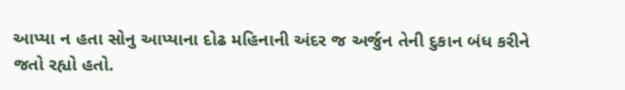આપ્યા ન હતા સોનુ આપ્યાના દોઢ મહિનાની અંદર જ અર્જુન તેની દુકાન બંધ કરીને જતો રહ્યો હતો.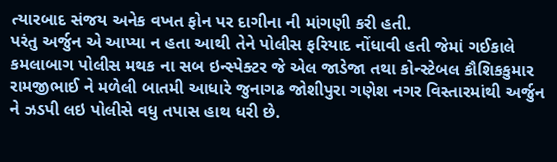ત્યારબાદ સંજય અનેક વખત ફોન પર દાગીના ની માંગણી કરી હતી.
પરંતુ અર્જુન એ આપ્યા ન હતા આથી તેને પોલીસ ફરિયાદ નોંધાવી હતી જેમાં ગઈકાલે કમલાબાગ પોલીસ મથક ના સબ ઇન્સ્પેક્ટર જે એલ જાડેજા તથા કોન્સ્ટેબલ કૌશિકકુમાર રામજીભાઈ ને મળેલી બાતમી આધારે જુનાગઢ જોશીપુરા ગણેશ નગર વિસ્તારમાંથી અર્જુન ને ઝડપી લઇ પોલીસે વધુ તપાસ હાથ ધરી છે.